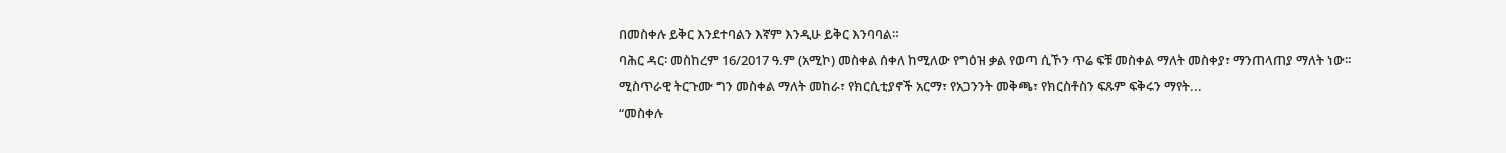በመስቀሉ ይቅር እንደተባልን እኛም እንዲሁ ይቅር እንባባል።
ባሕር ዳር፡ መስከረም 16/2017 ዓ.ም (አሚኮ) መስቀል ሰቀለ ከሚለው የግዕዝ ቃል የወጣ ሲኾን ጥሬ ፍቹ መስቀል ማለት መስቀያ፣ ማንጠላጠያ ማለት ነው፡፡
ሚስጥራዊ ትርጉሙ ግን መስቀል ማለት መከራ፣ የክርሲቲያኖች አርማ፣ የአጋንንት መቅጫ፣ የክርስቶስን ፍጹም ፍቅሩን ማየት...
“መስቀሉ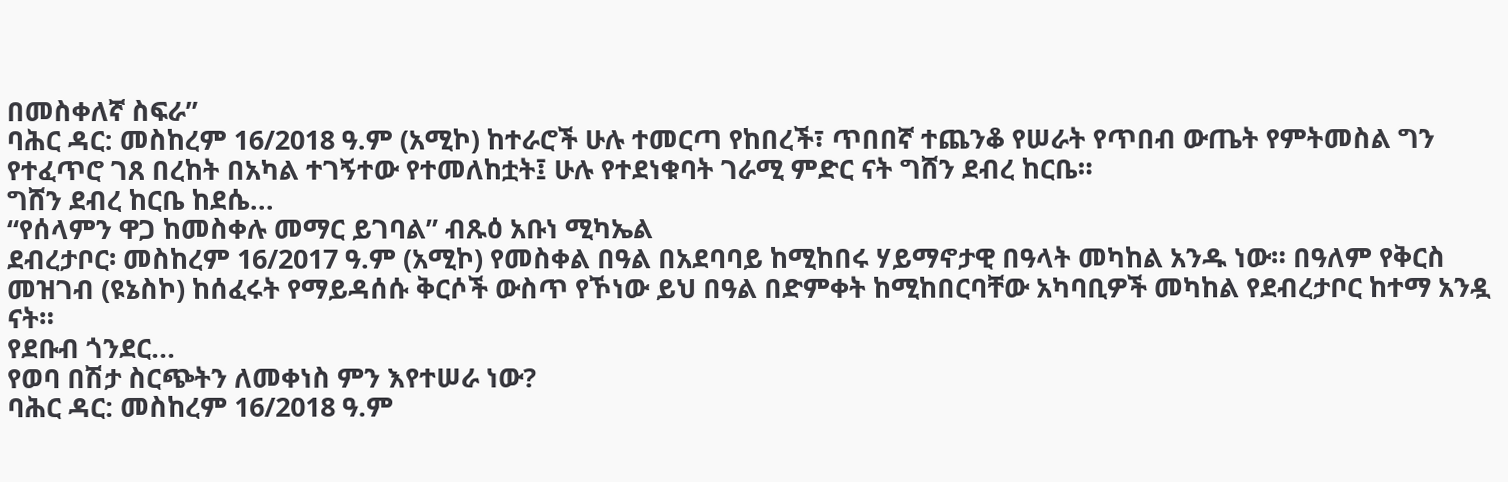በመስቀለኛ ስፍራ”
ባሕር ዳር: መስከረም 16/2018 ዓ.ም (አሚኮ) ከተራሮች ሁሉ ተመርጣ የከበረች፣ ጥበበኛ ተጨንቆ የሠራት የጥበብ ውጤት የምትመስል ግን የተፈጥሮ ገጸ በረከት በአካል ተገኝተው የተመለከቷት፤ ሁሉ የተደነቁባት ገራሚ ምድር ናት ግሸን ደብረ ከርቤ።
ግሸን ደብረ ከርቤ ከደሴ...
“የሰላምን ዋጋ ከመስቀሉ መማር ይገባል” ብጹዕ አቡነ ሚካኤል
ደብረታቦር፡ መስከረም 16/2017 ዓ.ም (አሚኮ) የመስቀል በዓል በአደባባይ ከሚከበሩ ሃይማኖታዊ በዓላት መካከል አንዱ ነው። በዓለም የቅርስ መዝገብ (ዩኔስኮ) ከሰፈሩት የማይዳሰሱ ቅርሶች ውስጥ የኾነው ይህ በዓል በድምቀት ከሚከበርባቸው አካባቢዎች መካከል የደብረታቦር ከተማ አንዷ ናት።
የደቡብ ጎንደር...
የወባ በሽታ ስርጭትን ለመቀነስ ምን እየተሠራ ነው?
ባሕር ዳር: መስከረም 16/2018 ዓ.ም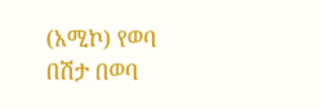(አሚኮ) የወባ በሽታ በወባ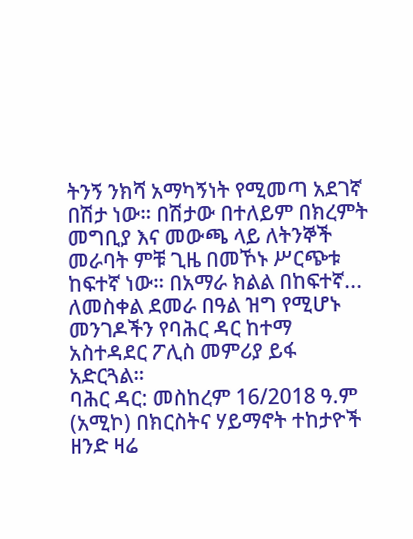ትንኝ ንክሻ አማካኝነት የሚመጣ አደገኛ በሽታ ነው። በሽታው በተለይም በክረምት መግቢያ እና መውጫ ላይ ለትንኞች መራባት ምቹ ጊዜ በመኾኑ ሥርጭቱ ከፍተኛ ነው። በአማራ ክልል በከፍተኛ...
ለመስቀል ደመራ በዓል ዝግ የሚሆኑ መንገዶችን የባሕር ዳር ከተማ አስተዳደር ፖሊስ መምሪያ ይፋ አድርጓል።
ባሕር ዳር: መስከረም 16/2018 ዓ.ም (አሚኮ) በክርስትና ሃይማኖት ተከታዮች ዘንድ ዛሬ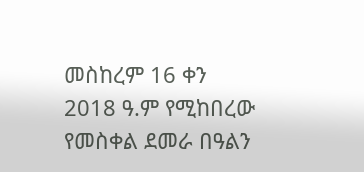መስከረም 16 ቀን 2018 ዓ.ም የሚከበረው የመስቀል ደመራ በዓልን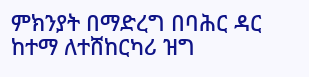ምክንያት በማድረግ በባሕር ዳር ከተማ ለተሸከርካሪ ዝግ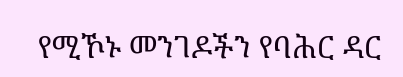የሚኾኑ መንገዶችን የባሕር ዳር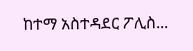ከተማ አስተዳደር ፖሊስ...